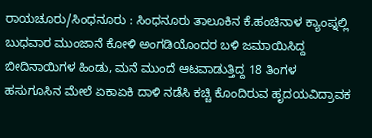ರಾಯಚೂರು/ಸಿಂಧನೂರು : ಸಿಂಧನೂರು ತಾಲೂಕಿನ ಕೆ.ಹಂಚಿನಾಳ ಕ್ಯಾಂಪ್ನಲ್ಲಿ ಬುಧವಾರ ಮುಂಜಾನೆ ಕೋಳಿ ಅಂಗಡಿಯೊಂದರ ಬಳಿ ಜಮಾಯಿಸಿದ್ದ ಬೀದಿನಾಯಿಗಳ ಹಿಂಡು, ಮನೆ ಮುಂದೆ ಆಟವಾಡುತ್ತಿದ್ದ 18 ತಿಂಗಳ ಹಸುಗೂಸಿನ ಮೇಲೆ ಏಕಾಏಕಿ ದಾಳಿ ನಡೆಸಿ ಕಚ್ಚಿ ಕೊಂದಿರುವ ಹೃದಯವಿದ್ರಾವಕ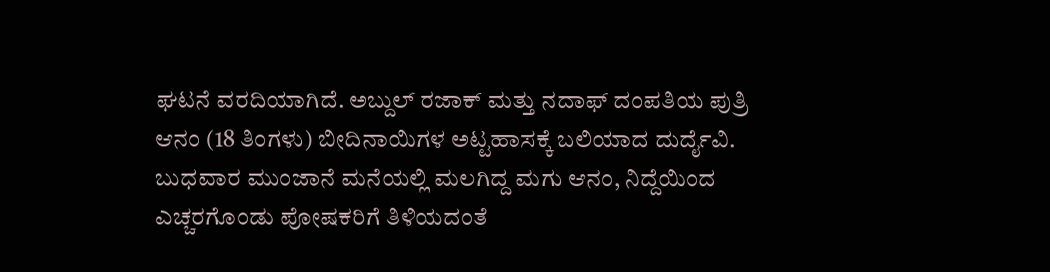ಘಟನೆ ವರದಿಯಾಗಿದೆ. ಅಬ್ದುಲ್ ರಜಾಕ್ ಮತ್ತು ನದಾಫ್ ದಂಪತಿಯ ಪುತ್ರಿ ಆನಂ (18 ತಿಂಗಳು) ಬೀದಿನಾಯಿಗಳ ಅಟ್ಟಹಾಸಕ್ಕೆ ಬಲಿಯಾದ ದುರ್ದೈವಿ.
ಬುಧವಾರ ಮುಂಜಾನೆ ಮನೆಯಲ್ಲಿ ಮಲಗಿದ್ದ ಮಗು ಆನಂ, ನಿದ್ದೆಯಿಂದ ಎಚ್ಚರಗೊಂಡು ಪೋಷಕರಿಗೆ ತಿಳಿಯದಂತೆ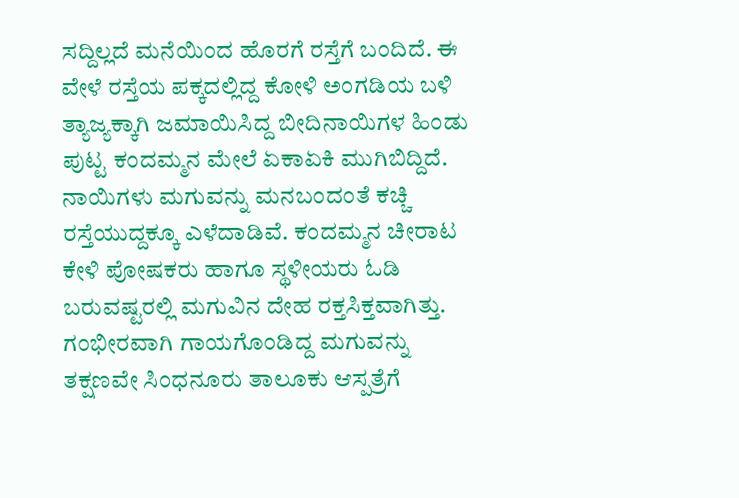ಸದ್ದಿಲ್ಲದೆ ಮನೆಯಿಂದ ಹೊರಗೆ ರಸ್ತೆಗೆ ಬಂದಿದೆ. ಈ ವೇಳೆ ರಸ್ತೆಯ ಪಕ್ಕದಲ್ಲಿದ್ದ ಕೋಳಿ ಅಂಗಡಿಯ ಬಳಿ ತ್ಯಾಜ್ಯಕ್ಕಾಗಿ ಜಮಾಯಿಸಿದ್ದ ಬೀದಿನಾಯಿಗಳ ಹಿಂಡು ಪುಟ್ಟ ಕಂದಮ್ಮನ ಮೇಲೆ ಏಕಾಏಕಿ ಮುಗಿಬಿದ್ದಿದೆ. ನಾಯಿಗಳು ಮಗುವನ್ನು ಮನಬಂದಂತೆ ಕಚ್ಚಿ ರಸ್ತೆಯುದ್ದಕ್ಕೂ ಎಳೆದಾಡಿವೆ. ಕಂದಮ್ಮನ ಚೀರಾಟ ಕೇಳಿ ಪೋಷಕರು ಹಾಗೂ ಸ್ಥಳೀಯರು ಓಡಿ ಬರುವಷ್ಟರಲ್ಲಿ ಮಗುವಿನ ದೇಹ ರಕ್ತಸಿಕ್ತವಾಗಿತ್ತು.
ಗಂಭೀರವಾಗಿ ಗಾಯಗೊಂಡಿದ್ದ ಮಗುವನ್ನು ತಕ್ಷಣವೇ ಸಿಂಧನೂರು ತಾಲೂಕು ಆಸ್ಪತ್ರೆಗೆ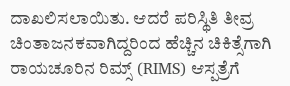ದಾಖಲಿಸಲಾಯಿತು. ಆದರೆ ಪರಿಸ್ಥಿತಿ ತೀವ್ರ ಚಿಂತಾಜನಕವಾಗಿದ್ದರಿಂದ ಹೆಚ್ಚಿನ ಚಿಕಿತ್ಸೆಗಾಗಿ ರಾಯಚೂರಿನ ರಿಮ್ಸ್ (RIMS) ಆಸ್ಪತ್ರೆಗೆ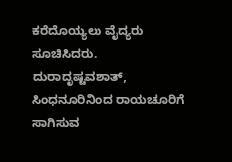ಕರೆದೊಯ್ಯಲು ವೈದ್ಯರು ಸೂಚಿಸಿದರು. ದುರಾದೃಷ್ಟವಶಾತ್, ಸಿಂಧನೂರಿನಿಂದ ರಾಯಚೂರಿಗೆ ಸಾಗಿಸುವ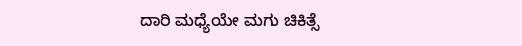ದಾರಿ ಮಧ್ಯೆಯೇ ಮಗು ಚಿಕಿತ್ಸೆ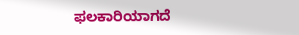ಫಲಕಾರಿಯಾಗದೆ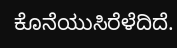ಕೊನೆಯುಸಿರೆಳೆದಿದೆ.